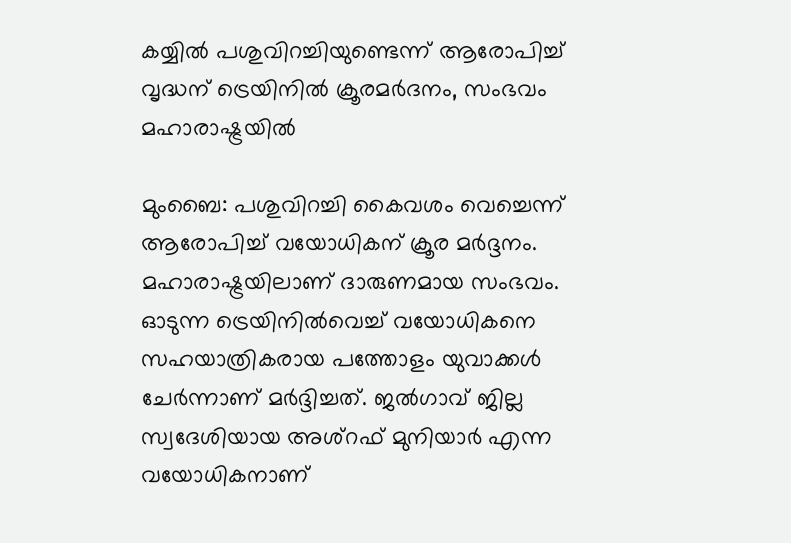കയ്യില്‍ പശുവിറച്ചിയുണ്ടെന്ന് ആരോപിച്ച് വൃദ്ധന് ട്രെയിനില്‍ ക്രൂരമര്‍ദനം, സംഭവം മഹാരാഷ്ട്രയില്‍

മുംബൈ: പശുവിറച്ചി കൈവശം വെച്ചെന്ന് ആരോപിച്ച് വയോധികന് ക്രൂര മര്‍ദ്ദനം. മഹാരാഷ്ട്രയിലാണ് ദാരുണമായ സംഭവം. ഓടുന്ന ട്രെയിനില്‍വെച്ച് വയോധികനെ സഹയാത്രികരായ പത്തോളം യുവാക്കള്‍ ചേര്‍ന്നാണ് മര്‍ദ്ദിച്ചത്. ജല്‍ഗാവ് ജില്ല സ്വദേശിയായ അശ്റഫ് മുനിയാര്‍ എന്ന വയോധികനാണ്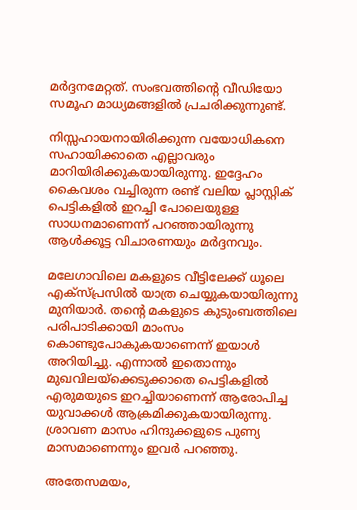മര്‍ദ്ദനമേറ്റത്. സംഭവത്തിന്റെ വീഡിയോ സമൂഹ മാധ്യമങ്ങളില്‍ പ്രചരിക്കുന്നുണ്ട്.

നിസ്സഹായനായിരിക്കുന്ന വയോധികനെ സഹായിക്കാതെ എല്ലാവരും മാറിയിരിക്കുകയായിരുന്നു. ഇദ്ദേഹം കൈവശം വച്ചിരുന്ന രണ്ട് വലിയ പ്ലാസ്റ്റിക് പെട്ടികളില്‍ ഇറച്ചി പോലെയുള്ള സാധനമാണെന്ന് പറഞ്ഞായിരുന്നു ആള്‍ക്കൂട്ട വിചാരണയും മര്‍ദ്ദനവും.

മലേഗാവിലെ മകളുടെ വീട്ടിലേക്ക് ധൂലെ എക്സ്പ്രസില്‍ യാത്ര ചെയ്യുകയായിരുന്നു മുനിയാര്‍. തന്റെ മകളുടെ കുടുംബത്തിലെ പരിപാടിക്കായി മാംസം കൊണ്ടുപോകുകയാണെന്ന് ഇയാള്‍ അറിയിച്ചു. എന്നാല്‍ ഇതൊന്നും മുഖവിലയ്‌ക്കെടുക്കാതെ പെട്ടികളില്‍ എരുമയുടെ ഇറച്ചിയാണെന്ന് ആരോപിച്ച യുവാക്കള്‍ ആക്രമിക്കുകയായിരുന്നു. ശ്രാവണ മാസം ഹിന്ദുക്കളുടെ പുണ്യ മാസമാണെന്നും ഇവര്‍ പറഞ്ഞു.

അതേസമയം,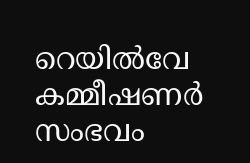റെയില്‍വേ കമ്മീഷണര്‍ സംഭവം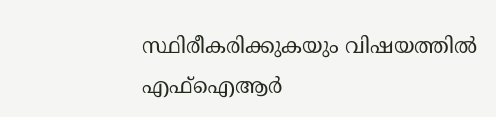സ്ഥിരീകരിക്കുകയും വിഷയത്തില്‍ എഫ്‌ഐആര്‍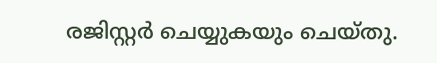രജിസ്റ്റര്‍ ചെയ്യുകയും ചെയ്തു.